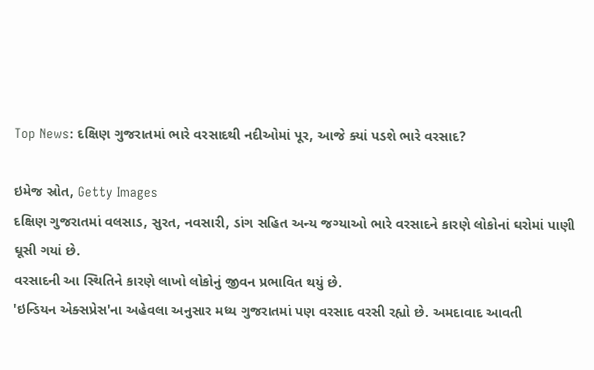Top News: દક્ષિણ ગુજરાતમાં ભારે વરસાદથી નદીઓમાં પૂર, આજે ક્યાં પડશે ભારે વરસાદ?

ઇમેજ સ્રોત, Getty Images
દક્ષિણ ગુજરાતમાં વલસાડ, સુરત, નવસારી, ડાંગ સહિત અન્ય જગ્યાઓ ભારે વરસાદને કારણે લોકોનાં ઘરોમાં પાણી ઘૂસી ગયાં છે.
વરસાદની આ સ્થિતિને કારણે લાખો લોકોનું જીવન પ્રભાવિત થયું છે.
'ઇન્ડિયન એક્સપ્રેસ'ના અહેવલા અનુસાર મધ્ય ગુજરાતમાં પણ વરસાદ વરસી રહ્યો છે. અમદાવાદ આવતી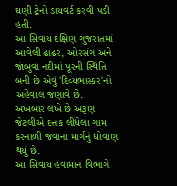ઘણી ટ્રેનો ડાયવર્ટ કરવી પડી હતી.
આ સિવાય દક્ષિણ ગુજરાતમાં આવેલી ઢાઢર, ઓરસંગ અને જાંબુવા નદીમાં પૂરની સ્થિતિ બની છે એવું 'દિવ્યભાસ્કર'નો અહેવાલ જણાવે છે.
અખબાર લખે છે અરૂણ જેટલીએ દત્તક લીધેલા ગામ કરનાળી જવાના માર્ગનું ધોવાણ થયું છે.
આ સિવાય હવામાન વિભાગે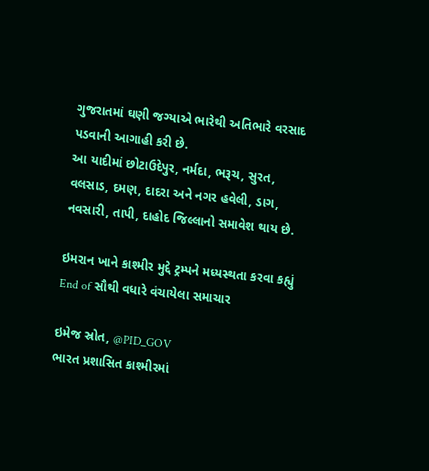ગુજરાતમાં ઘણી જગ્યાએ ભારેથી અતિભારે વરસાદ પડવાની આગાહી કરી છે.
આ યાદીમાં છોટાઉદેપુર, નર્મદા, ભરૂચ, સુરત, વલસાડ, દમણ, દાદરા અને નગર હવેલી, ડાગ, નવસારી, તાપી, દાહોદ જિલ્લાનો સમાવેશ થાય છે.

ઇમરાન ખાને કાશ્મીર મુદ્દે ટ્રમ્પને મધ્યસ્થતા કરવા કહ્યું
End of સૌથી વધારે વંચાયેલા સમાચાર

ઇમેજ સ્રોત, @PID_GOV
ભારત પ્રશાસિત કાશ્મીરમાં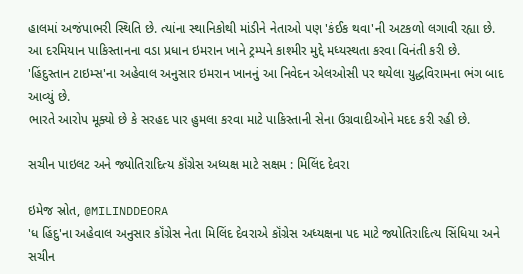હાલમાં અજંપાભરી સ્થિતિ છે. ત્યાંના સ્થાનિકોથી માંડીને નેતાઓ પણ 'કંઈક થવા'ની અટકળો લગાવી રહ્યા છે.
આ દરમિયાન પાકિસ્તાનના વડા પ્રધાન ઇમરાન ખાને ટ્રમ્પને કાશ્મીર મુદ્દે મધ્યસ્થતા કરવા વિનંતી કરી છે.
'હિંદુસ્તાન ટાઇમ્સ'ના અહેવાલ અનુસાર ઇમરાન ખાનનું આ નિવેદન એલઓસી પર થયેલા યુદ્ધવિરામના ભંગ બાદ આવ્યું છે.
ભારતે આરોપ મૂક્યો છે કે સરહદ પાર હુમલા કરવા માટે પાકિસ્તાની સેના ઉગ્રવાદીઓને મદદ કરી રહી છે.

સચીન પાઇલટ અને જ્યોતિરાદિત્ય કૉંગ્રેસ અધ્યક્ષ માટે સક્ષમ : મિલિંદ દેવરા

ઇમેજ સ્રોત, @MILINDDEORA
'ધ હિંદુ'ના અહેવાલ અનુસાર કૉંગ્રેસ નેતા મિલિંદ દેવરાએ કૉંગ્રેસ અધ્યક્ષના પદ માટે જ્યોતિરાદિત્ય સિંધિયા અને સચીન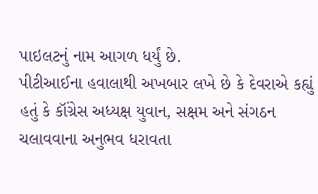પાઇલટનું નામ આગળ ધર્યું છે.
પીટીઆઈના હવાલાથી અખબાર લખે છે કે દેવરાએ કહ્યું હતું કે કૉંગ્રેસ અધ્યક્ષ યુવાન, સક્ષમ અને સંગઠન ચલાવવાના અનુભવ ધરાવતા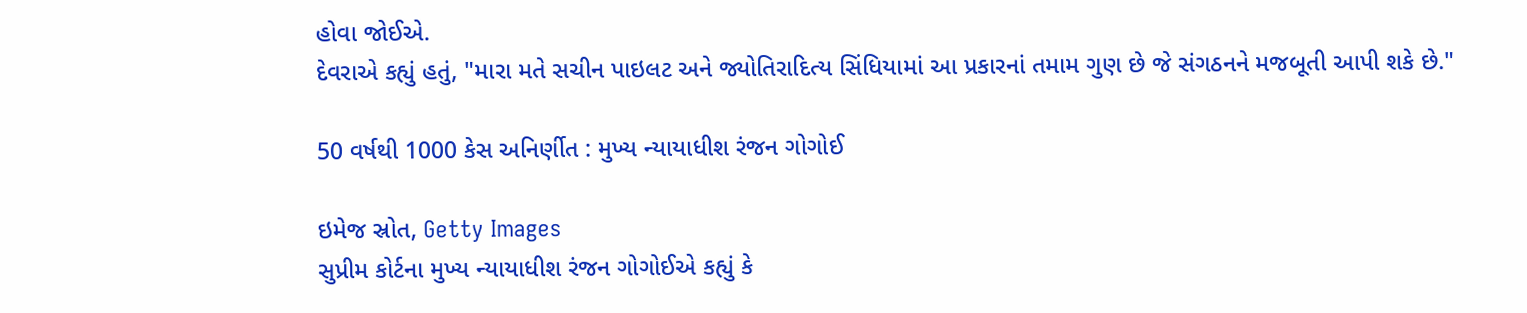હોવા જોઈએ.
દેવરાએ કહ્યું હતું, "મારા મતે સચીન પાઇલટ અને જ્યોતિરાદિત્ય સિંધિયામાં આ પ્રકારનાં તમામ ગુણ છે જે સંગઠનને મજબૂતી આપી શકે છે."

50 વર્ષથી 1000 કેસ અનિર્ણીત : મુખ્ય ન્યાયાધીશ રંજન ગોગોઈ

ઇમેજ સ્રોત, Getty Images
સુપ્રીમ કોર્ટના મુખ્ય ન્યાયાધીશ રંજન ગોગોઈએ કહ્યું કે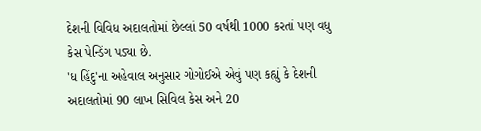દેશની વિવિધ અદાલતોમાં છેલ્લાં 50 વર્ષથી 1000 કરતાં પણ વધુ કેસ પેન્ડિંગ પડ્યા છે.
'ધ હિંદુ'ના અહેવાલ અનુસાર ગોગોઈએ એવું પણ કહ્યું કે દેશની અદાલતોમાં 90 લાખ સિવિલ કેસ અને 20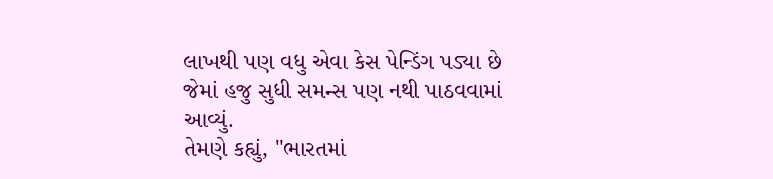લાખથી પણ વધુ એવા કેસ પેન્ડિંગ પડ્યા છે જેમાં હજુ સુધી સમન્સ પણ નથી પાઠવવામાં આવ્યું.
તેમણે કહ્યું, "ભારતમાં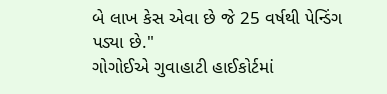બે લાખ કેસ એવા છે જે 25 વર્ષથી પેન્ડિંગ પડ્યા છે."
ગોગોઈએ ગુવાહાટી હાઈકોર્ટમાં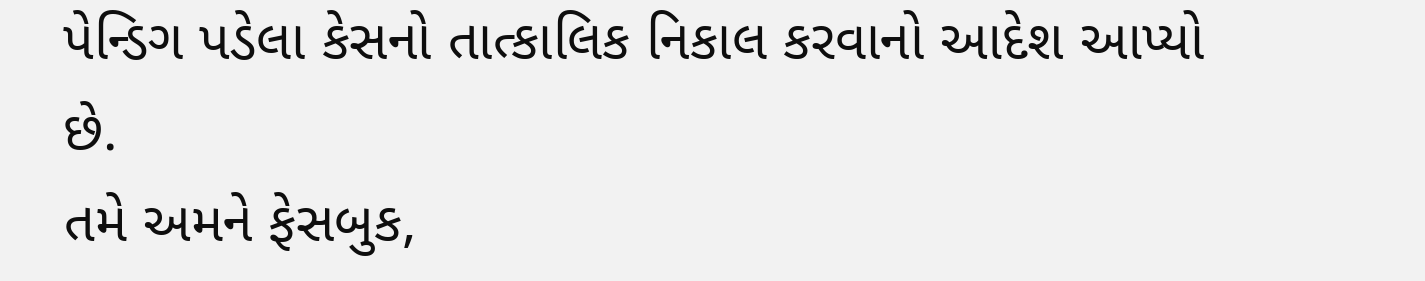પેન્ડિગ પડેલા કેસનો તાત્કાલિક નિકાલ કરવાનો આદેશ આપ્યો છે.
તમે અમને ફેસબુક,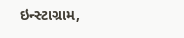ઇન્સ્ટાગ્રામ,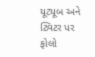યૂટ્યૂબ અને ટ્વિટર પર ફોલો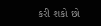કરી શકો છો